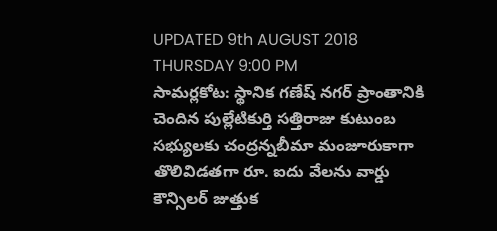UPDATED 9th AUGUST 2018 THURSDAY 9:00 PM
సామర్లకోట: స్థానిక గణేష్ నగర్ ప్రాంతానికి చెందిన పుల్లేటికుర్తి సత్తిరాజు కుటుంబ సభ్యులకు చంద్రన్నబీమా మంజూరుకాగా తొలివిడతగా రూ. ఐదు వేలను వార్డు కౌన్సిలర్ జుత్తుక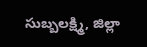సుబ్బలక్ష్మి, జిల్లా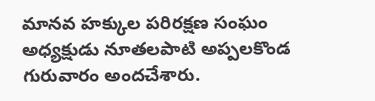మానవ హక్కుల పరిరక్షణ సంఘం అధ్యక్షుడు నూతలపాటి అప్పలకొండ గురువారం అందచేశారు.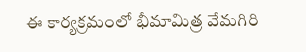ఈ కార్యక్రమంలో భీమామిత్ర వేమగిరి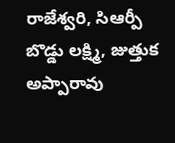రాజేశ్వరి, సిఆర్పీ బొడ్డు లక్ష్మి, జుత్తుక అప్పారావు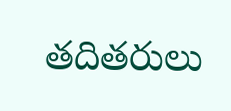తదితరులు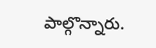పాల్గొన్నారు.